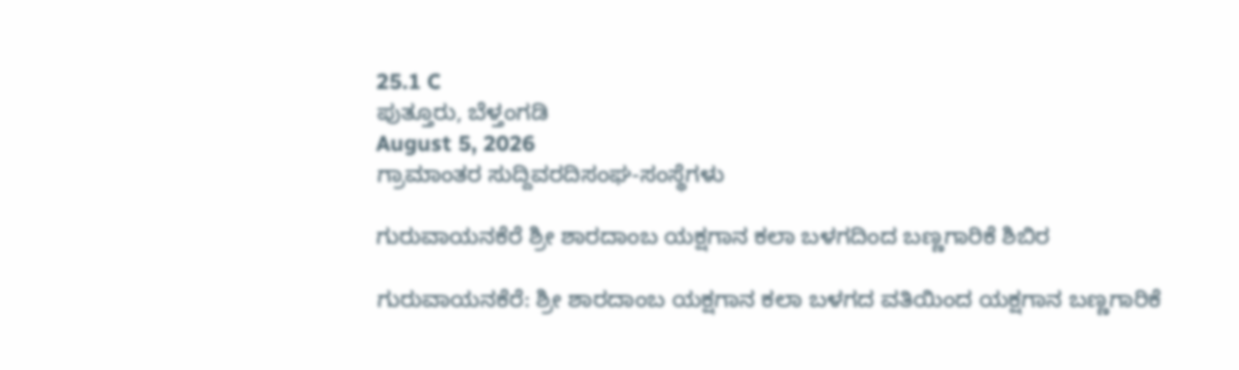25.1 C
ಪುತ್ತೂರು, ಬೆಳ್ತಂಗಡಿ
August 5, 2026
ಗ್ರಾಮಾಂತರ ಸುದ್ದಿವರದಿಸಂಘ-ಸಂಸ್ಥೆಗಳು

ಗುರುವಾಯನಕೆರೆ ಶ್ರೀ ಶಾರದಾಂಬ ಯಕ್ಷಗಾನ ಕಲಾ ಬಳಗದಿಂದ ಬಣ್ಣಗಾರಿಕೆ ಶಿಬಿರ

ಗುರುವಾಯನಕೆರೆ: ಶ್ರೀ ಶಾರದಾಂಬ ಯಕ್ಷಗಾನ ಕಲಾ ಬಳಗದ ವತಿಯಿಂದ ಯಕ್ಷಗಾನ ಬಣ್ಣಗಾರಿಕೆ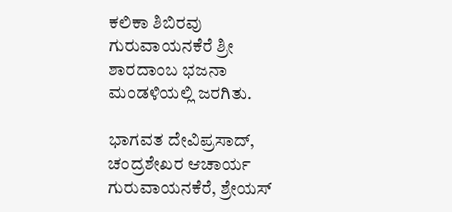ಕಲಿಕಾ ಶಿಬಿರವು ಗುರುವಾಯನಕೆರೆ ಶ್ರೀ ಶಾರದಾಂಬ ಭಜನಾ ಮಂಡಳಿಯಲ್ಲಿ ಜರಗಿತು.

ಭಾಗವತ ದೇವಿಪ್ರಸಾದ್, ಚಂದ್ರಶೇಖರ ಆಚಾರ್ಯ ಗುರುವಾಯನಕೆರೆ, ಶ್ರೇಯಸ್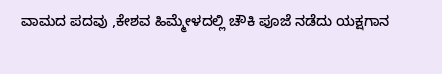ವಾಮದ ಪದವು ,ಕೇಶವ ಹಿಮ್ಮೇಳದಲ್ಲಿ ಚೌಕಿ ಪೂಜೆ ನಡೆದು ಯಕ್ಷಗಾನ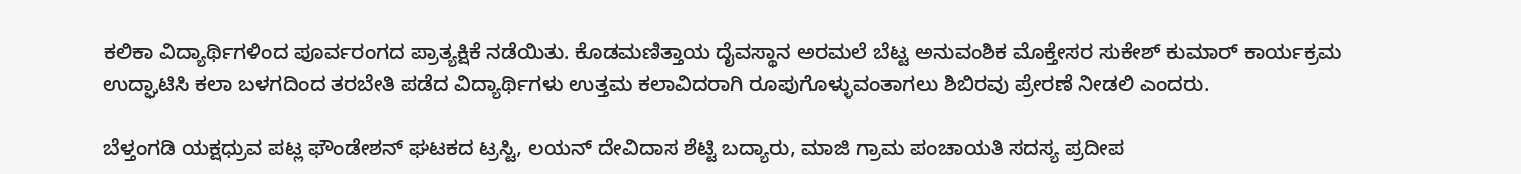ಕಲಿಕಾ ವಿದ್ಯಾರ್ಥಿಗಳಿಂದ ಪೂರ್ವರಂಗದ ಪ್ರಾತ್ಯಕ್ಷಿಕೆ ನಡೆಯಿತು. ಕೊಡಮಣಿತ್ತಾಯ ದೈವಸ್ಥಾನ ಅರಮಲೆ ಬೆಟ್ಟ ಅನುವಂಶಿಕ ಮೊಕ್ತೇಸರ ಸುಕೇಶ್ ಕುಮಾರ್ ಕಾರ್ಯಕ್ರಮ ಉದ್ಘಾಟಿಸಿ ಕಲಾ ಬಳಗದಿಂದ ತರಬೇತಿ ಪಡೆದ ವಿದ್ಯಾರ್ಥಿಗಳು ಉತ್ತಮ ಕಲಾವಿದರಾಗಿ ರೂಪುಗೊಳ್ಳುವಂತಾಗಲು ಶಿಬಿರವು ಪ್ರೇರಣೆ ನೀಡಲಿ ಎಂದರು.

ಬೆಳ್ತಂಗಡಿ ಯಕ್ಷಧ್ರುವ ಪಟ್ಲ ಫೌಂಡೇಶನ್ ಘಟಕದ ಟ್ರಸ್ಟಿ, ಲಯನ್ ದೇವಿದಾಸ ಶೆಟ್ಟಿ ಬದ್ಯಾರು, ಮಾಜಿ ಗ್ರಾಮ ಪಂಚಾಯತಿ ಸದಸ್ಯ ಪ್ರದೀಪ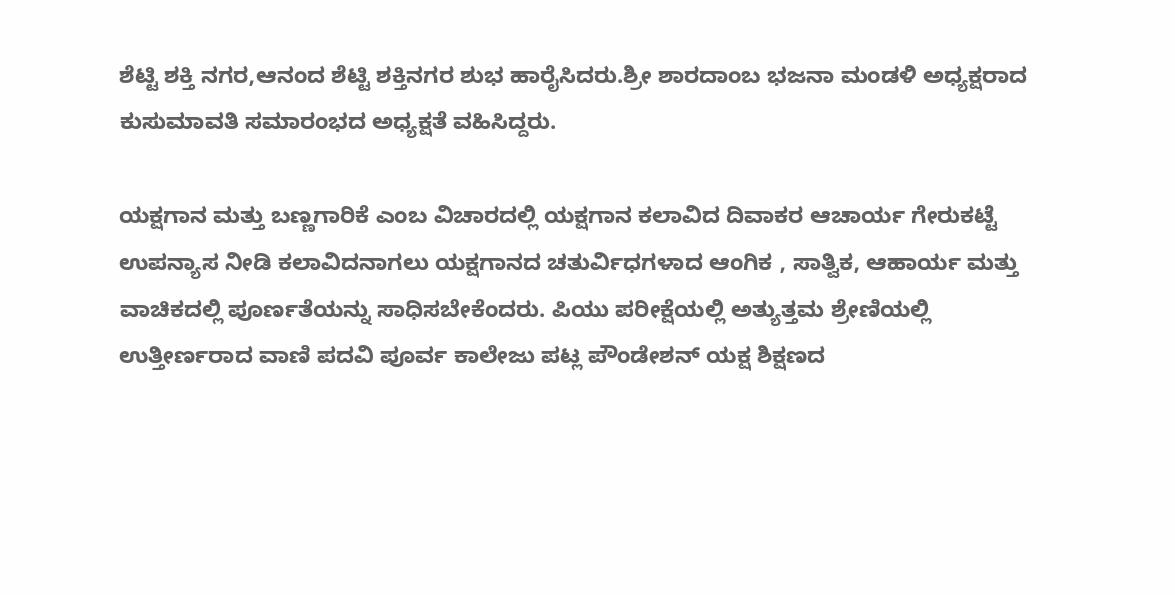ಶೆಟ್ಟಿ ಶಕ್ತಿ ನಗರ,ಆನಂದ ಶೆಟ್ಟಿ ಶಕ್ತಿನಗರ ಶುಭ ಹಾರೈಸಿದರು.ಶ್ರೀ ಶಾರದಾಂಬ ಭಜನಾ ಮಂಡಳಿ ಅಧ್ಯಕ್ಷರಾದ ಕುಸುಮಾವತಿ ಸಮಾರಂಭದ ಅಧ್ಯಕ್ಷತೆ ವಹಿಸಿದ್ದರು.

ಯಕ್ಷಗಾನ ಮತ್ತು ಬಣ್ಣಗಾರಿಕೆ ಎಂಬ ವಿಚಾರದಲ್ಲಿ ಯಕ್ಷಗಾನ ಕಲಾವಿದ ದಿವಾಕರ ಆಚಾರ್ಯ ಗೇರುಕಟ್ಟೆ ಉಪನ್ಯಾಸ ನೀಡಿ ಕಲಾವಿದನಾಗಲು ಯಕ್ಷಗಾನದ ಚತುರ್ವಿಧಗಳಾದ ಆಂಗಿಕ , ಸಾತ್ವಿಕ, ಆಹಾರ್ಯ ಮತ್ತು ವಾಚಿಕದಲ್ಲಿ ಪೂರ್ಣತೆಯನ್ನು ಸಾಧಿಸಬೇಕೆಂದರು. ಪಿಯು ಪರೀಕ್ಷೆಯಲ್ಲಿ ಅತ್ಯುತ್ತಮ ಶ್ರೇಣಿಯಲ್ಲಿ ಉತ್ತೀರ್ಣರಾದ ವಾಣಿ ಪದವಿ ಪೂರ್ವ ಕಾಲೇಜು ಪಟ್ಲ ಪೌಂಡೇಶನ್ ಯಕ್ಷ ಶಿಕ್ಷಣದ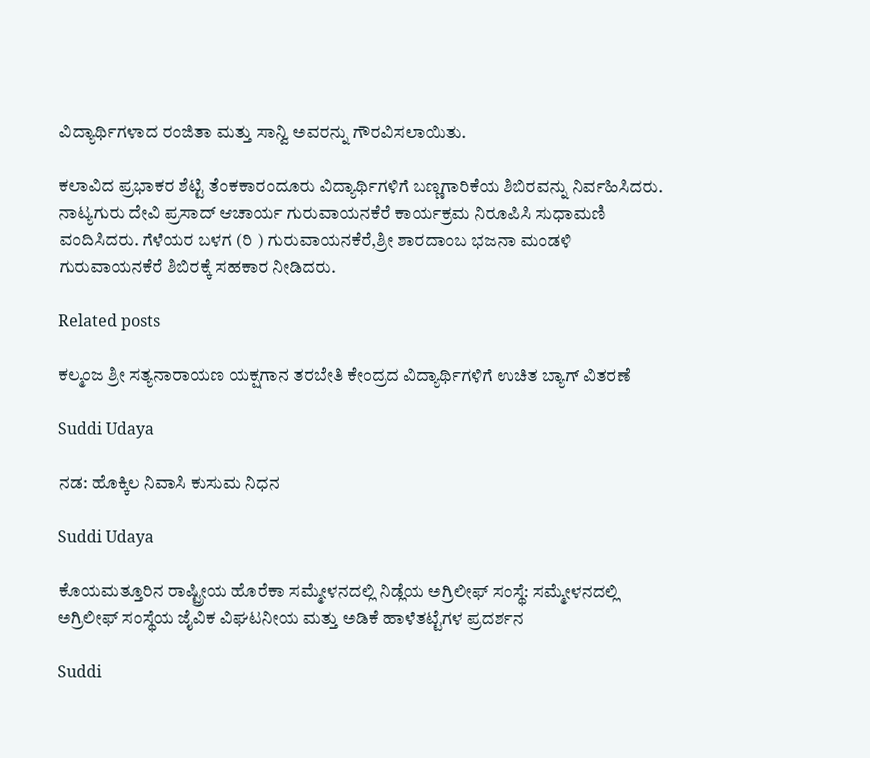ವಿದ್ಯಾರ್ಥಿಗಳಾದ ರಂಜಿತಾ ಮತ್ತು ಸಾನ್ವಿ ಅವರನ್ನು ಗೌರವಿಸಲಾಯಿತು.

ಕಲಾವಿದ ಪ್ರಭಾಕರ ಶೆಟ್ಟಿ ತೆಂಕಕಾರಂದೂರು ವಿದ್ಯಾರ್ಥಿಗಳಿಗೆ ಬಣ್ಣಗಾರಿಕೆಯ ಶಿಬಿರವನ್ನು ನಿರ್ವಹಿಸಿದರು. ನಾಟ್ಯಗುರು ದೇವಿ ಪ್ರಸಾದ್ ಆಚಾರ್ಯ ಗುರುವಾಯನಕೆರೆ ಕಾರ್ಯಕ್ರಮ ನಿರೂಪಿಸಿ ಸುಧಾಮಣಿ ವಂದಿಸಿದರು. ಗೆಳೆಯರ ಬಳಗ (ರಿ ) ಗುರುವಾಯನಕೆರೆ,ಶ್ರೀ ಶಾರದಾಂಬ ಭಜನಾ ಮಂಡಳಿ ಗುರುವಾಯನಕೆರೆ ಶಿಬಿರಕ್ಕೆ ಸಹಕಾರ ನೀಡಿದರು.

Related posts

ಕಲ್ಮಂಜ ಶ್ರೀ ಸತ್ಯನಾರಾಯಣ ಯಕ್ಷಗಾನ ತರಬೇತಿ ಕೇಂದ್ರದ ವಿದ್ಯಾರ್ಥಿಗಳಿಗೆ ಉಚಿತ ಬ್ಯಾಗ್ ವಿತರಣೆ

Suddi Udaya

ನಡ: ಹೊಕ್ಕಿಲ ನಿವಾಸಿ ಕುಸುಮ ನಿಧನ

Suddi Udaya

ಕೊಯಮತ್ತೂರಿನ ರಾಷ್ಟ್ರೀಯ ಹೊರೆಕಾ ಸಮ್ಮೇಳನದಲ್ಲಿ ನಿಡ್ಲೆಯ ಅಗ್ರಿಲೀಫ್ ಸಂಸ್ಥೆ: ಸಮ್ಮೇಳನದಲ್ಲಿ ಅಗ್ರಿಲೀಫ್ ಸಂಸ್ಥೆಯ ಜೈವಿಕ ವಿಘಟನೀಯ ಮತ್ತು ಅಡಿಕೆ ಹಾಳೆತಟ್ಟೆಗಳ ಪ್ರದರ್ಶನ

Suddi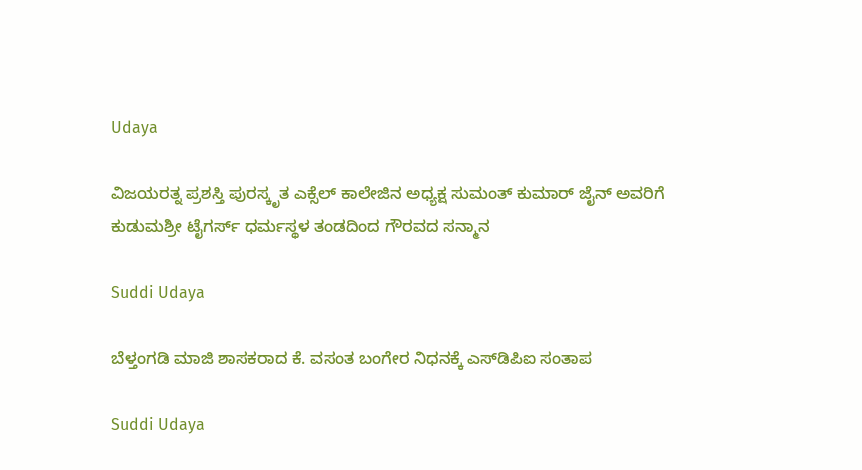Udaya

ವಿಜಯರತ್ನ ಪ್ರಶಸ್ತಿ ಪುರಸ್ಕೃತ ಎಕ್ಸೆಲ್ ಕಾಲೇಜಿನ ಅಧ್ಯಕ್ಷ ಸುಮಂತ್ ಕುಮಾರ್ ಜೈನ್ ಅವರಿಗೆ ಕುಡುಮಶ್ರೀ ಟೈಗರ್ಸ್ ಧರ್ಮಸ್ಥಳ ತಂಡದಿಂದ ಗೌರವದ ಸನ್ಮಾನ

Suddi Udaya

ಬೆಳ್ತಂಗಡಿ ಮಾಜಿ ಶಾಸಕರಾದ ಕೆ. ವಸಂತ ಬಂಗೇರ ನಿಧನಕ್ಕೆ ಎಸ್‌ಡಿಪಿಐ ಸಂತಾಪ

Suddi Udaya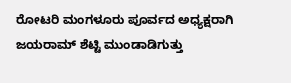ರೋಟರಿ ಮಂಗಳೂರು ಪೂರ್ವದ ಅಧ್ಯಕ್ಷರಾಗಿ ಜಯರಾಮ್ ಶೆಟ್ಟಿ ಮುಂಡಾಡಿಗುತ್ತು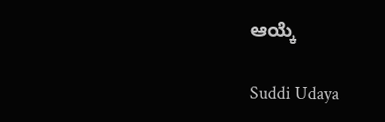ಆಯ್ಕೆ

Suddi Udaya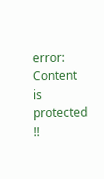error: Content is protected !!